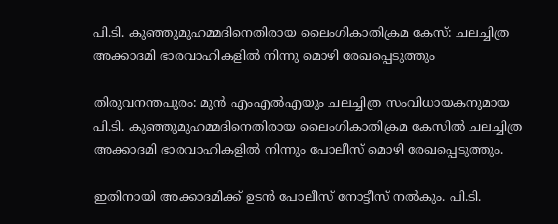പി.ടി. കുഞ്ഞുമുഹമ്മദിനെതിരായ ലൈംഗികാതിക്രമ കേസ്‍: ചലച്ചിത്ര അക്കാദമി ഭാരവാഹികളില്‍ നിന്നു മൊഴി രേഖപ്പെടുത്തും

തിരുവനന്തപുരം: മുന്‍ എംഎല്‍എയും ചലച്ചിത്ര സംവിധായകനുമായ പി.ടി. കുഞ്ഞുമുഹമ്മദിനെതിരായ ലൈംഗികാതിക്രമ കേസില്‍ ചലച്ചിത്ര അക്കാദമി ഭാരവാഹികളില്‍ നിന്നും പോലീസ് മൊഴി രേഖപ്പെടുത്തും.

ഇതിനായി അക്കാദമിക്ക് ഉടന്‍ പോലീസ് നോട്ടീസ് നല്‍കും. പി.ടി.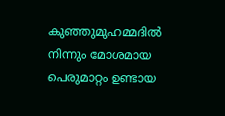കുഞ്ഞുമുഹമ്മദില്‍ നിന്നും മോശമായ പെരുമാറ്റം ഉണ്ടായ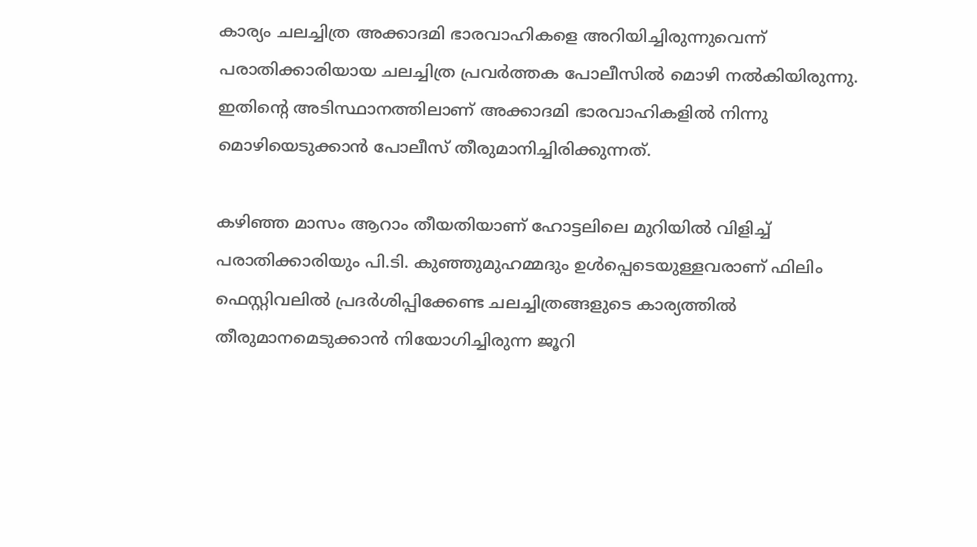കാര്യം ചലച്ചിത്ര അക്കാദമി ഭാരവാഹികളെ അറിയിച്ചിരുന്നുവെന്ന് പരാതിക്കാരിയായ ചലച്ചിത്ര പ്രവര്‍ത്തക പോലീസില്‍ മൊഴി നല്‍കിയിരുന്നു. ഇതിന്‍റെ അടിസ്ഥാനത്തിലാണ് അക്കാദമി ഭാരവാഹികളില്‍ നിന്നു മൊഴിയെടുക്കാന്‍ പോലീസ് തീരുമാനിച്ചിരിക്കുന്നത്.

കഴിഞ്ഞ മാസം ആറാം തീയതിയാണ് ഹോട്ടലിലെ മുറിയില്‍ വിളിച്ച് പരാതിക്കാരിയും പി.ടി. കുഞ്ഞുമുഹമ്മദും ഉള്‍പ്പെടെയുള്ളവരാണ് ഫിലിം ഫെസ്റ്റിവലില്‍ പ്രദര്‍ശിപ്പിക്കേണ്ട ചലച്ചിത്രങ്ങളുടെ കാര്യത്തില്‍ തീരുമാനമെടുക്കാന്‍ നിയോഗിച്ചിരുന്ന ജൂറി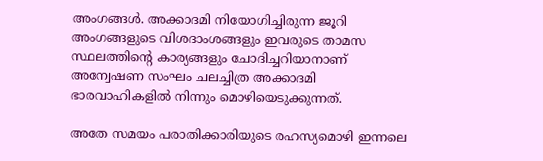അംഗങ്ങള്‍. അക്കാദമി നിയോഗിച്ചിരുന്ന ജൂറി അംഗങ്ങളുടെ വിശദാംശങ്ങളും ഇവരുടെ താമസ സ്ഥലത്തിന്‍റെ കാര്യങ്ങളും ചോദിച്ചറിയാനാണ് അന്വേഷണ സംഘം ചലച്ചിത്ര അക്കാദമി ഭാരവാഹികളില്‍ നിന്നും മൊഴിയെടുക്കുന്നത്.

അതേ സമയം പരാതിക്കാരിയുടെ രഹസ്യമൊഴി ഇന്നലെ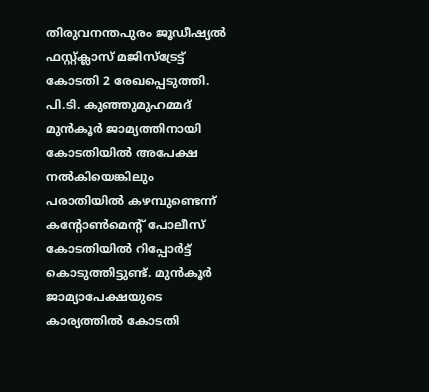തിരുവനന്തപുരം ജൂഡീഷ്യല്‍ ഫസ്റ്റ്ക്ലാസ് മജിസ്‌ട്രേട്ട് കോടതി 2 രേഖപ്പെടുത്തി. പി.ടി. കുഞ്ഞുമുഹമ്മദ് മുന്‍കൂര്‍ ജാമ്യത്തിനായി കോടതിയില്‍ അപേക്ഷ നല്‍കിയെങ്കിലും പരാതിയില്‍ കഴമ്പുണ്ടെന്ന് കന്റോണ്‍മെന്‍റ് പോലീസ് കോടതിയില്‍ റിപ്പോര്‍ട്ട് കൊടുത്തിട്ടുണ്ട്. മുന്‍കൂര്‍ ജാമ്യാപേക്ഷയുടെ കാര്യത്തില്‍ കോടതി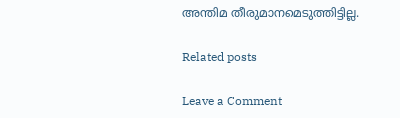അന്തിമ തീരുമാനമെടുത്തിട്ടില്ല.

Related posts

Leave a Comment